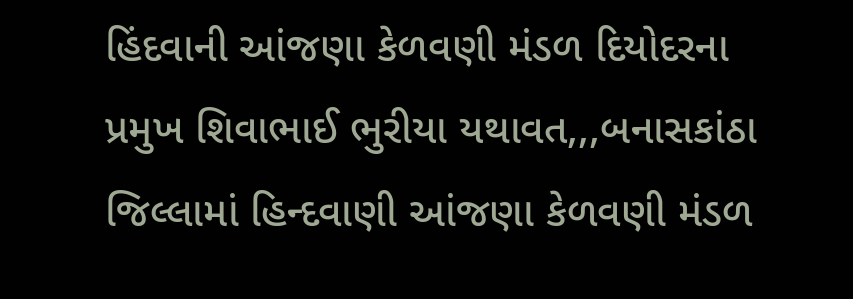હિંદવાની આંજણા કેળવણી મંડળ દિયોદરના પ્રમુખ શિવાભાઈ ભુરીયા યથાવત,,,બનાસકાંઠા જિલ્લામાં હિન્દવાણી આંજણા કેળવણી મંડળ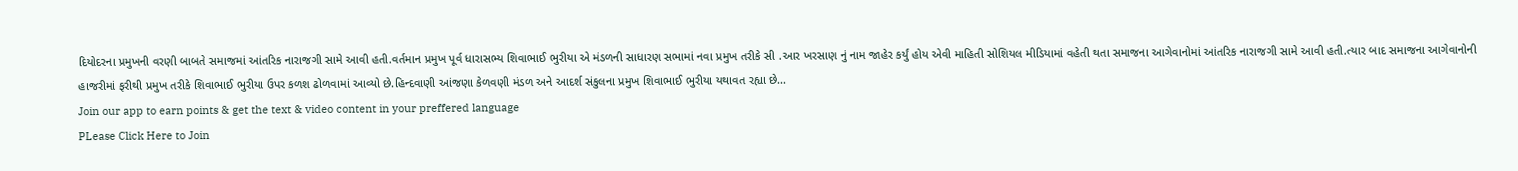દિયોદરના પ્રમુખની વરણી બાબતે સમાજમાં આંતરિક નારાજગી સામે આવી હતી.વર્તમાન પ્રમુખ પૂર્વ ધારાસભ્ય શિવાભાઈ ભુરીયા એ મંડળની સાધારણ સભામાં નવા પ્રમુખ તરીકે સી .આર ખરસાણ નું નામ જાહેર કર્યું હોય એવી માહિતી સોશિયલ મીડિયામાં વહેતી થતા સમાજના આગેવાનોમાં આંતરિક નારાજગી સામે આવી હતી.ત્યાર બાદ સમાજના આગેવાનોની હાજરીમાં ફરીથી પ્રમુખ તરીકે શિવાભાઈ ભુરીયા ઉપર કળશ ઢોળવામાં આવ્યો છે.હિન્દવાણી આંજણા કેળવણી મંડળ અને આદર્શ સંકુલના પ્રમુખ શિવાભાઈ ભુરીયા યથાવત રહ્યા છે...
Join our app to earn points & get the text & video content in your preffered language
PLease Click Here to Join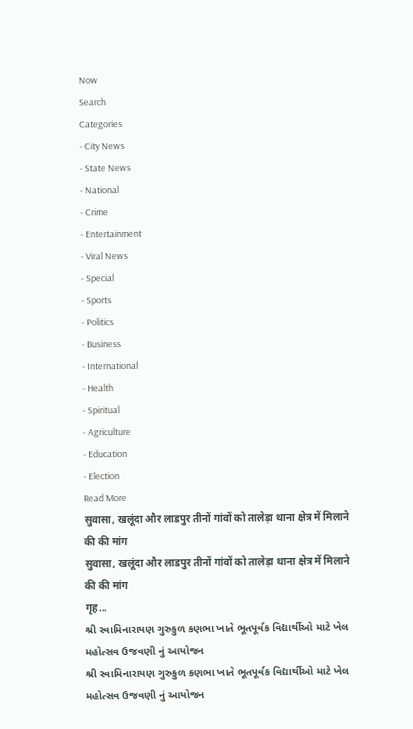Now
Search
Categories
- City News
- State News
- National
- Crime
- Entertainment
- Viral News
- Special
- Sports
- Politics
- Business
- International
- Health
- Spiritual
- Agriculture
- Education
- Election
Read More
सुवासा, खलूंदा और लाडपुर तीनों गांवों को तालेड़ा थाना क्षेत्र में मिलाने की की मांग
सुवासा, खलूंदा और लाडपुर तीनों गांवों को तालेड़ा थाना क्षेत्र में मिलाने की की मांग
गृह...
શ્રી સ્વામિનારાયણ ગુરુકુળ કણભા ખાતે ભૂતપૂર્વક વિદ્યાર્થીઓ માટે ખેલ મહોત્સવ ઉજવણી નું આયોજન
શ્રી સ્વામિનારાયણ ગુરુકુળ કણભા ખાતે ભૂતપૂર્વક વિદ્યાર્થીઓ માટે ખેલ મહોત્સવ ઉજવણી નું આયોજન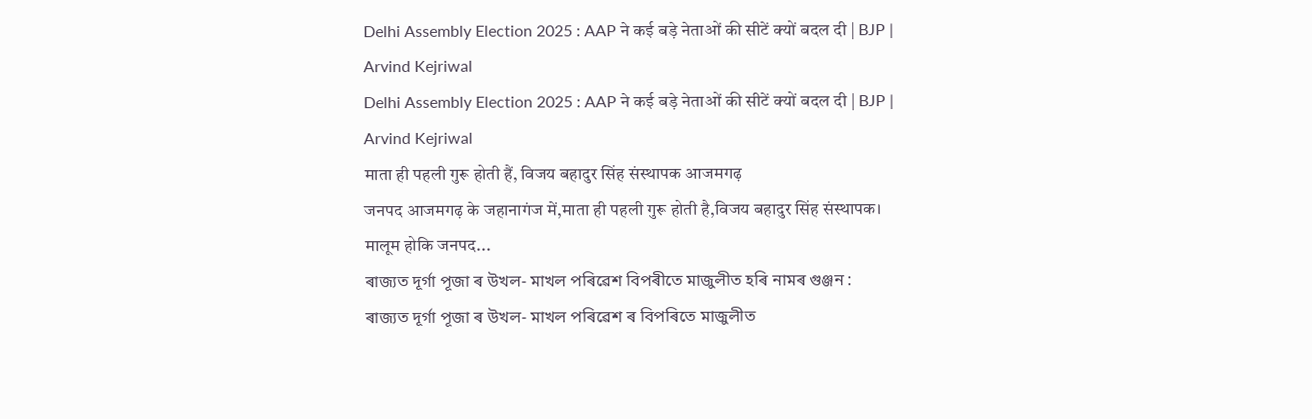Delhi Assembly Election 2025 : AAP ने कई बड़े नेताओं की सीटें क्यों बदल दी | BJP | Arvind Kejriwal
Delhi Assembly Election 2025 : AAP ने कई बड़े नेताओं की सीटें क्यों बदल दी | BJP | Arvind Kejriwal
माता ही पहली गुरू होती हैं, विजय बहादुर सिंह संस्थापक आजमगढ़
जनपद आजमगढ़ के जहानागंज में,माता ही पहली गुरू होती है,विजय बहादुर सिंह संस्थापक। मालूम होकि जनपद...
ৰাজ্যত দূৰ্গা পূজা ৰ উখল- মাখল পৰিৱেশ বিপৰীতে মাজুলীত হৰি নামৰ গুঞ্জন :
ৰাজ্যত দূৰ্গা পূজা ৰ উখল- মাখল পৰিৱেশ ৰ বিপৰিতে মাজুলীত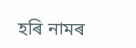হৰি নামৰ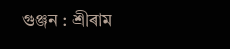গুঞ্জন : শ্ৰীৰাম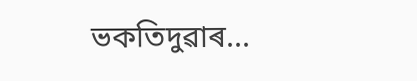ভকতিদুৱাৰ...